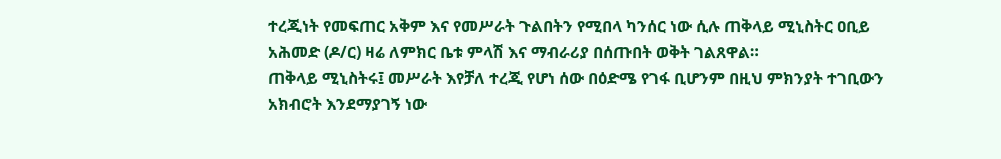ተረጂነት የመፍጠር አቅም እና የመሥራት ጉልበትን የሚበላ ካንሰር ነው ሲሉ ጠቅላይ ሚኒስትር ዐቢይ አሕመድ (ዶ/ር) ዛሬ ለምክር ቤቱ ምላሽ እና ማብራሪያ በሰጡበት ወቅት ገልጸዋል።
ጠቅላይ ሚኒስትሩ፤ መሥራት እየቻለ ተረጂ የሆነ ሰው በዕድሜ የገፋ ቢሆንም በዚህ ምክንያት ተገቢውን አክብሮት እንደማያገኝ ነው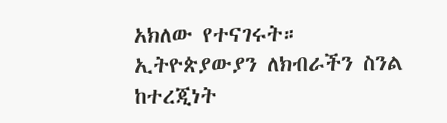አክለው የተናገሩት።
ኢትዮጵያውያን ለክብራችን ስንል ከተረጂነት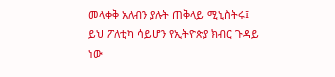መላቀቅ አለብን ያሉት ጠቅላይ ሚኒስትሩ፤ ይህ ፖለቲካ ሳይሆን የኢትዮጵያ ክብር ጉዳይ ነው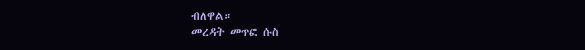ብለዋል።
መረዳት መጥፎ ሱስ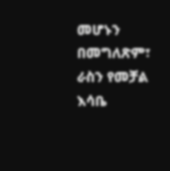መሆኑን በመግለጽም፣ ራስን የመቻል እሳቤ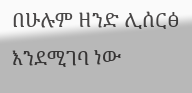በሁሉም ዘንድ ሊሰርፅ እንደሚገባ ነው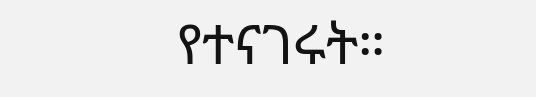የተናገሩት።